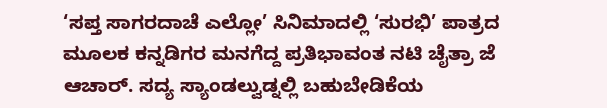‘ಸಪ್ತ ಸಾಗರದಾಚೆ ಎಲ್ಲೋ’ ಸಿನಿಮಾದಲ್ಲಿ ‘ಸುರಭಿ’ ಪಾತ್ರದ ಮೂಲಕ ಕನ್ನಡಿಗರ ಮನಗೆದ್ದ ಪ್ರತಿಭಾವಂತ ನಟಿ ಚೈತ್ರಾ ಜೆ ಆಚಾರ್. ಸದ್ಯ ಸ್ಯಾಂಡಲ್ವುಡ್ನಲ್ಲಿ ಬಹುಬೇಡಿಕೆಯ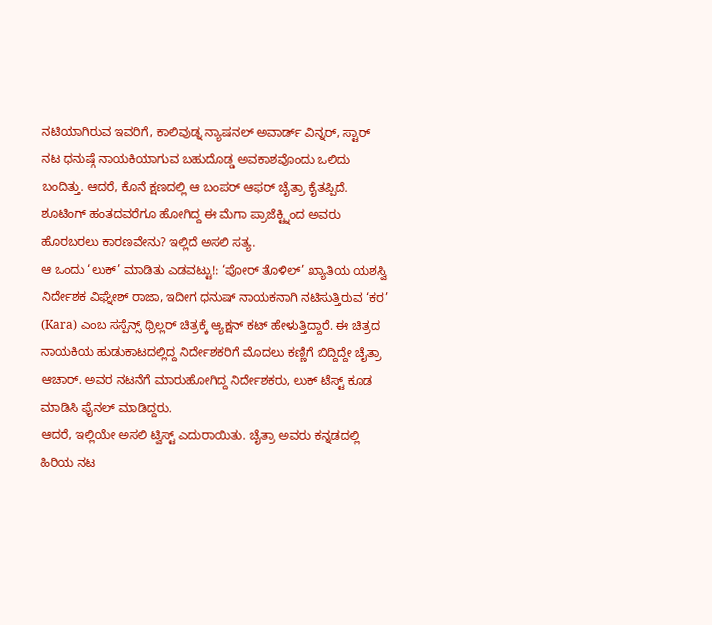ನಟಿಯಾಗಿರುವ ಇವರಿಗೆ, ಕಾಲಿವುಡ್ನ ನ್ಯಾಷನಲ್ ಅವಾರ್ಡ್ ವಿನ್ನರ್, ಸ್ಟಾರ್ ನಟ ಧನುಷ್ಗೆ ನಾಯಕಿಯಾಗುವ ಬಹುದೊಡ್ಡ ಅವಕಾಶವೊಂದು ಒಲಿದು ಬಂದಿತ್ತು. ಆದರೆ, ಕೊನೆ ಕ್ಷಣದಲ್ಲಿ ಆ ಬಂಪರ್ ಆಫರ್ ಚೈತ್ರಾ ಕೈತಪ್ಪಿದೆ. ಶೂಟಿಂಗ್ ಹಂತದವರೆಗೂ ಹೋಗಿದ್ದ ಈ ಮೆಗಾ ಪ್ರಾಜೆಕ್ಟ್ನಿಂದ ಅವರು ಹೊರಬರಲು ಕಾರಣವೇನು? ಇಲ್ಲಿದೆ ಅಸಲಿ ಸತ್ಯ.
ಆ ಒಂದು ‘ಲುಕ್’ ಮಾಡಿತು ಎಡವಟ್ಟು!: ‘ಪೋರ್ ತೊಳಿಲ್’ ಖ್ಯಾತಿಯ ಯಶಸ್ವಿ ನಿರ್ದೇಶಕ ವಿಘ್ನೇಶ್ ರಾಜಾ, ಇದೀಗ ಧನುಷ್ ನಾಯಕನಾಗಿ ನಟಿಸುತ್ತಿರುವ ‘ಕರ’ (Kara) ಎಂಬ ಸಸ್ಪೆನ್ಸ್ ಥ್ರಿಲ್ಲರ್ ಚಿತ್ರಕ್ಕೆ ಆ್ಯಕ್ಷನ್ ಕಟ್ ಹೇಳುತ್ತಿದ್ದಾರೆ. ಈ ಚಿತ್ರದ ನಾಯಕಿಯ ಹುಡುಕಾಟದಲ್ಲಿದ್ದ ನಿರ್ದೇಶಕರಿಗೆ ಮೊದಲು ಕಣ್ಣಿಗೆ ಬಿದ್ದಿದ್ದೇ ಚೈತ್ರಾ ಆಚಾರ್. ಅವರ ನಟನೆಗೆ ಮಾರುಹೋಗಿದ್ದ ನಿರ್ದೇಶಕರು, ಲುಕ್ ಟೆಸ್ಟ್ ಕೂಡ ಮಾಡಿಸಿ ಫೈನಲ್ ಮಾಡಿದ್ದರು.
ಆದರೆ, ಇಲ್ಲಿಯೇ ಅಸಲಿ ಟ್ವಿಸ್ಟ್ ಎದುರಾಯಿತು. ಚೈತ್ರಾ ಅವರು ಕನ್ನಡದಲ್ಲಿ ಹಿರಿಯ ನಟ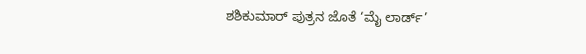ಶಶಿಕುಮಾರ್ ಪುತ್ರನ ಜೊತೆ ‘ಮೈ ಲಾರ್ಡ್’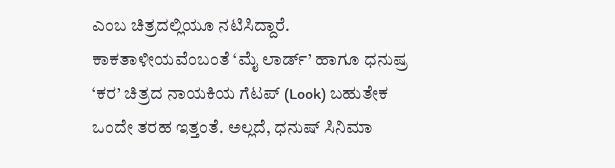ಎಂಬ ಚಿತ್ರದಲ್ಲಿಯೂ ನಟಿಸಿದ್ದಾರೆ. ಕಾಕತಾಳೀಯವೆಂಬಂತೆ ‘ಮೈ ಲಾರ್ಡ್’ ಹಾಗೂ ಧನುಷ್ರ ‘ಕರ’ ಚಿತ್ರದ ನಾಯಕಿಯ ಗೆಟಪ್ (Look) ಬಹುತೇಕ ಒಂದೇ ತರಹ ಇತ್ತಂತೆ. ಅಲ್ಲದೆ, ಧನುಷ್ ಸಿನಿಮಾ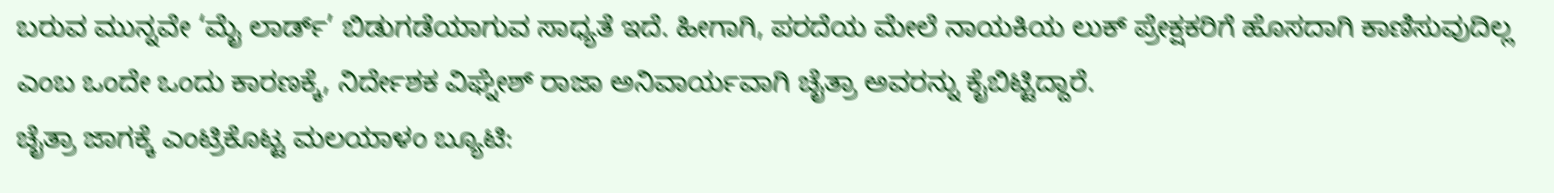ಬರುವ ಮುನ್ನವೇ ‘ಮೈ ಲಾರ್ಡ್’ ಬಿಡುಗಡೆಯಾಗುವ ಸಾಧ್ಯತೆ ಇದೆ. ಹೀಗಾಗಿ, ಪರದೆಯ ಮೇಲೆ ನಾಯಕಿಯ ಲುಕ್ ಪ್ರೇಕ್ಷಕರಿಗೆ ಹೊಸದಾಗಿ ಕಾಣಿಸುವುದಿಲ್ಲ ಎಂಬ ಒಂದೇ ಒಂದು ಕಾರಣಕ್ಕೆ, ನಿರ್ದೇಶಕ ವಿಘ್ನೇಶ್ ರಾಜಾ ಅನಿವಾರ್ಯವಾಗಿ ಚೈತ್ರಾ ಅವರನ್ನು ಕೈಬಿಟ್ಟಿದ್ದಾರೆ.
ಚೈತ್ರಾ ಜಾಗಕ್ಕೆ ಎಂಟ್ರಿಕೊಟ್ಟ ಮಲಯಾಳಂ ಬ್ಯೂಟಿ: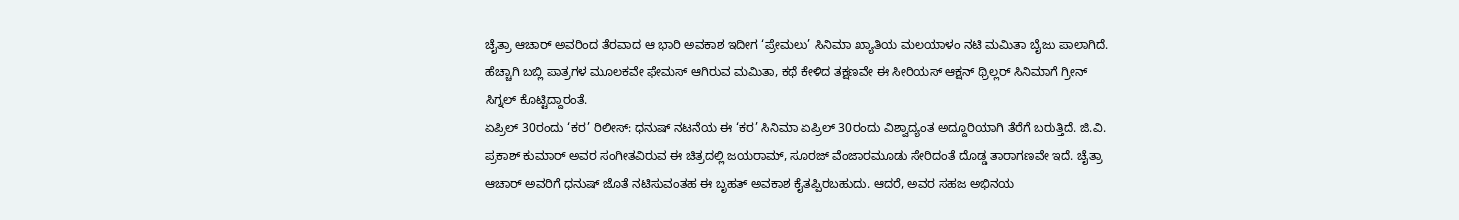ಚೈತ್ರಾ ಆಚಾರ್ ಅವರಿಂದ ತೆರವಾದ ಆ ಭಾರಿ ಅವಕಾಶ ಇದೀಗ ‘ಪ್ರೇಮಲು’ ಸಿನಿಮಾ ಖ್ಯಾತಿಯ ಮಲಯಾಳಂ ನಟಿ ಮಮಿತಾ ಬೈಜು ಪಾಲಾಗಿದೆ. ಹೆಚ್ಚಾಗಿ ಬಬ್ಲಿ ಪಾತ್ರಗಳ ಮೂಲಕವೇ ಫೇಮಸ್ ಆಗಿರುವ ಮಮಿತಾ, ಕಥೆ ಕೇಳಿದ ತಕ್ಷಣವೇ ಈ ಸೀರಿಯಸ್ ಆಕ್ಷನ್ ಥ್ರಿಲ್ಲರ್ ಸಿನಿಮಾಗೆ ಗ್ರೀನ್ ಸಿಗ್ನಲ್ ಕೊಟ್ಟಿದ್ದಾರಂತೆ.
ಏಪ್ರಿಲ್ 30ರಂದು ‘ಕರ’ ರಿಲೀಸ್: ಧನುಷ್ ನಟನೆಯ ಈ ‘ಕರ’ ಸಿನಿಮಾ ಏಪ್ರಿಲ್ 30ರಂದು ವಿಶ್ವಾದ್ಯಂತ ಅದ್ದೂರಿಯಾಗಿ ತೆರೆಗೆ ಬರುತ್ತಿದೆ. ಜಿ.ವಿ. ಪ್ರಕಾಶ್ ಕುಮಾರ್ ಅವರ ಸಂಗೀತವಿರುವ ಈ ಚಿತ್ರದಲ್ಲಿ ಜಯರಾಮ್, ಸೂರಜ್ ವೆಂಜಾರಮೂಡು ಸೇರಿದಂತೆ ದೊಡ್ಡ ತಾರಾಗಣವೇ ಇದೆ. ಚೈತ್ರಾ ಆಚಾರ್ ಅವರಿಗೆ ಧನುಷ್ ಜೊತೆ ನಟಿಸುವಂತಹ ಈ ಬೃಹತ್ ಅವಕಾಶ ಕೈತಪ್ಪಿರಬಹುದು. ಆದರೆ, ಅವರ ಸಹಜ ಅಭಿನಯ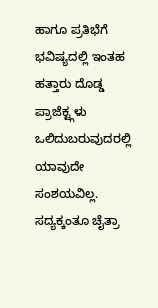ಹಾಗೂ ಪ್ರತಿಭೆಗೆ ಭವಿಷ್ಯದಲ್ಲಿ ಇಂತಹ ಹತ್ತಾರು ದೊಡ್ಡ ಪ್ರಾಜೆಕ್ಟ್ಗಳು ಒಲಿದುಬರುವುದರಲ್ಲಿ ಯಾವುದೇ ಸಂಶಯವಿಲ್ಲ. ಸದ್ಯಕ್ಕಂತೂ ಚೈತ್ರಾ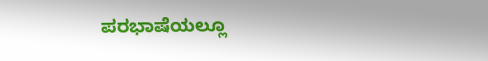ಪರಭಾಷೆಯಲ್ಲೂ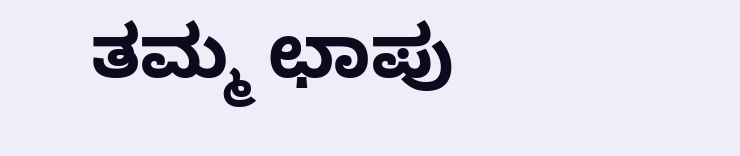ತಮ್ಮ ಛಾಪು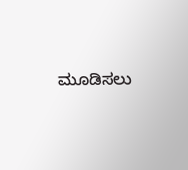ಮೂಡಿಸಲು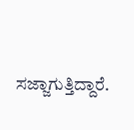ಸಜ್ಜಾಗುತ್ತಿದ್ದಾರೆ.